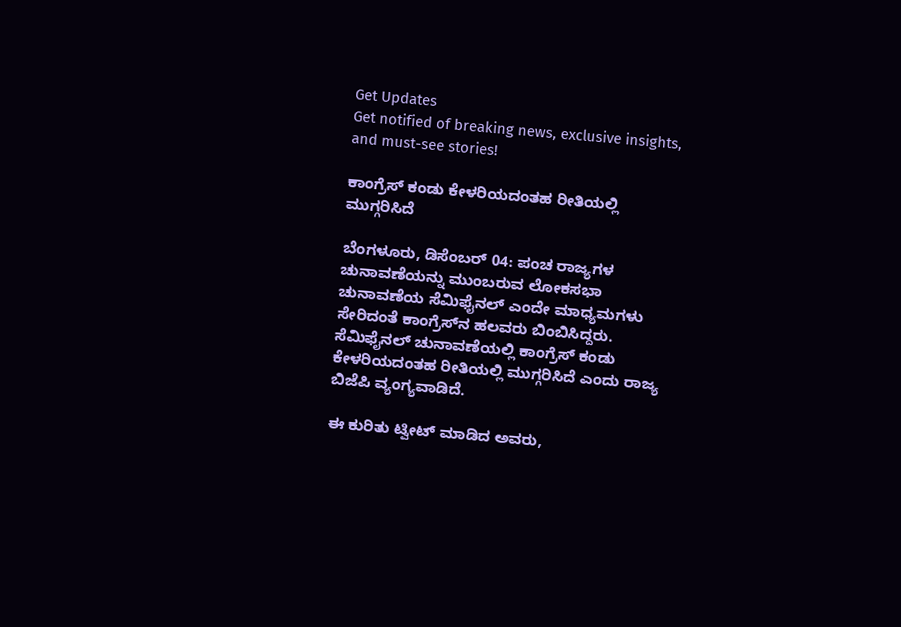Get Updates
Get notified of breaking news, exclusive insights, and must-see stories!

ಕಾಂಗ್ರೆಸ್‌ ಕಂಡು ಕೇಳರಿಯದಂತಹ ರೀತಿಯಲ್ಲಿ ಮುಗ್ಗರಿಸಿದೆ

ಬೆಂಗಳೂರು, ಡಿಸೆಂಬರ್‌ 04: ಪಂಚ ರಾಜ್ಯಗಳ ಚುನಾವಣೆಯನ್ನು ಮುಂಬರುವ ಲೋಕಸಭಾ ಚುನಾವಣೆಯ ಸೆಮಿಫೈನಲ್‌ ಎಂದೇ ಮಾಧ್ಯಮಗಳು ಸೇರಿದಂತೆ ಕಾಂಗ್ರೆಸ್‌ನ ಹಲವರು ಬಿಂಬಿಸಿದ್ದರು. ಸೆಮಿಫೈನಲ್‌ ಚುನಾವಣೆಯಲ್ಲಿ ಕಾಂಗ್ರೆಸ್‌ ಕಂಡು ಕೇಳರಿಯದಂತಹ ರೀತಿಯಲ್ಲಿ ಮುಗ್ಗರಿಸಿದೆ ಎಂದು ರಾಜ್ಯ ಬಿಜೆಪಿ ವ್ಯಂಗ್ಯವಾಡಿದೆ.

ಈ ಕುರಿತು ಟ್ವೀಟ್‌ ಮಾಡಿದ ಅವರು,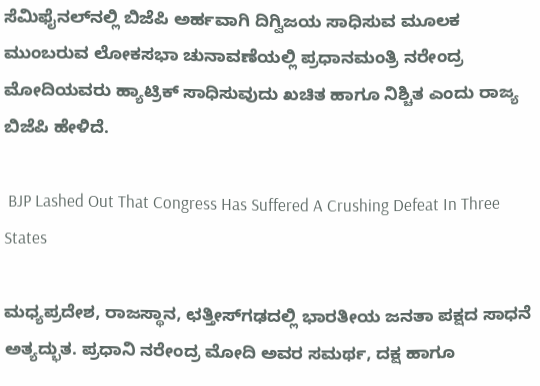ಸೆಮಿಫೈನಲ್‌ನಲ್ಲಿ ಬಿಜೆಪಿ ಅರ್ಹವಾಗಿ ದಿಗ್ವಿಜಯ ಸಾಧಿಸುವ ಮೂಲಕ ಮುಂಬರುವ ಲೋಕಸಭಾ ಚುನಾವಣೆಯಲ್ಲಿ ಪ್ರಧಾನಮಂತ್ರಿ ನರೇಂದ್ರ ಮೋದಿಯವರು ಹ್ಯಾಟ್ರಿಕ್‌ ಸಾಧಿಸುವುದು ಖಚಿತ ಹಾಗೂ ನಿಶ್ಚಿತ ಎಂದು ರಾಜ್ಯ ಬಿಜೆಪಿ ಹೇಳಿದೆ.

 BJP Lashed Out That Congress Has Suffered A Crushing Defeat In Three States

ಮಧ್ಯಪ್ರದೇಶ, ರಾಜಸ್ಥಾನ, ಛತ್ತೀಸ್‌ಗಢದಲ್ಲಿ ಭಾರತೀಯ ಜನತಾ ಪಕ್ಷದ ಸಾಧನೆ ಅತ್ಯದ್ಭುತ. ಪ್ರಧಾನಿ ನರೇಂದ್ರ ಮೋದಿ ಅವರ ಸಮರ್ಥ, ದಕ್ಷ ಹಾಗೂ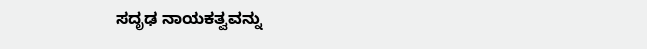ಸದೃಢ ನಾಯಕತ್ವವನ್ನು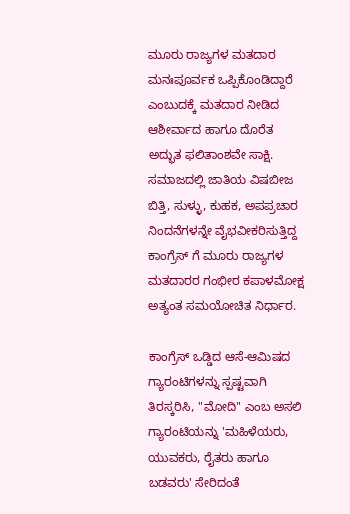ಮೂರು ರಾಜ್ಯಗಳ ಮತದಾರ ಮನಃಪೂರ್ವಕ ಒಪ್ಪಿಕೊಂಡಿದ್ದಾರೆ ಎಂಬುದಕ್ಕೆ ಮತದಾರ ನೀಡಿದ ಆಶೀರ್ವಾದ ಹಾಗೂ ದೊರೆತ ಅದ್ಭುತ ಫಲಿತಾಂಶವೇ ಸಾಕ್ಷಿ. ಸಮಾಜದಲ್ಲಿ ಜಾತಿಯ ವಿಷಬೀಜ ಬಿತ್ತಿ, ಸುಳ್ಳು, ಕುಹಕ, ಅಪಪ್ರಚಾರ ನಿಂದನೆಗಳನ್ನೇ ವೈಭವೀಕರಿಸುತ್ತಿದ್ದ ಕಾಂಗ್ರೆಸ್‌ ಗೆ ಮೂರು ರಾಜ್ಯಗಳ ಮತದಾರರ ಗಂಭೀರ ಕಪಾಳಮೋಕ್ಷ ಅತ್ಯಂತ ಸಮಯೋಚಿತ ನಿರ್ಧಾರ.

ಕಾಂಗ್ರೆಸ್‌ ಒಡ್ಡಿದ ಆಸೆ-ಆಮಿಷದ ಗ್ಯಾರಂಟಿಗಳನ್ನು ಸ್ಪಷ್ಟವಾಗಿ ತಿರಸ್ಕರಿಸಿ, "ಮೋದಿ" ಎಂಬ ಅಸಲಿ ಗ್ಯಾರಂಟಿಯನ್ನು 'ಮಹಿಳೆಯರು, ಯುವಕರು, ರೈತರು ಹಾಗೂ ಬಡವರು' ಸೇರಿದಂತೆ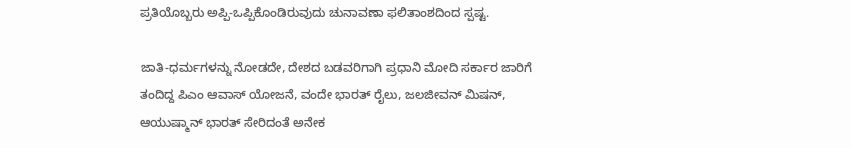ಪ್ರತಿಯೊಬ್ಬರು ಅಪ್ಪಿ-ಒಪ್ಪಿಕೊಂಡಿರುವುದು ಚುನಾವಣಾ ಫಲಿತಾಂಶದಿಂದ ಸ್ಪಷ್ಟ.

ಜಾತಿ-ಧರ್ಮಗಳನ್ನು ನೋಡದೇ, ದೇಶದ ಬಡವರಿಗಾಗಿ ಪ್ರಧಾನಿ ಮೋದಿ ಸರ್ಕಾರ ಜಾರಿಗೆ ತಂದಿದ್ದ ಪಿಎಂ ಆವಾಸ್‌ ಯೋಜನೆ, ವಂದೇ ಭಾರತ್‌ ರೈಲು, ಜಲಜೀವನ್‌ ಮಿಷನ್‌, ಆಯುಷ್ಮಾನ್‌ ಭಾರತ್‌ ಸೇರಿದಂತೆ ಅನೇಕ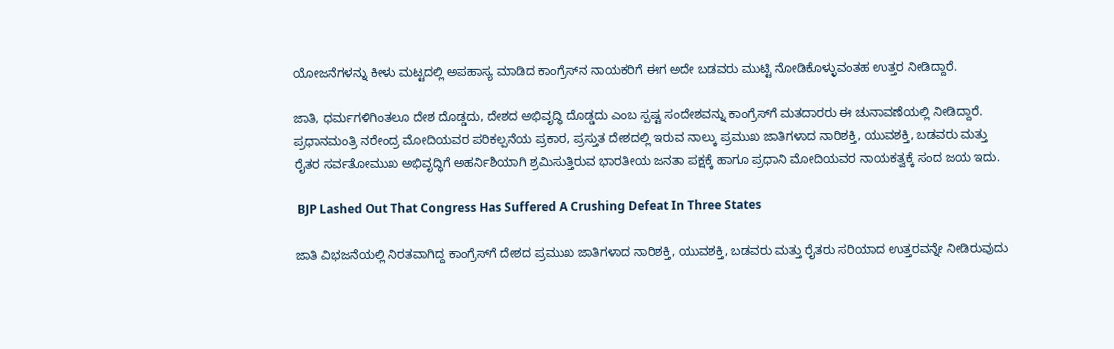ಯೋಜನೆಗಳನ್ನು ಕೀಳು ಮಟ್ಟದಲ್ಲಿ ಅಪಹಾಸ್ಯ ಮಾಡಿದ ಕಾಂಗ್ರೆಸ್‌ನ ನಾಯಕರಿಗೆ ಈಗ ಅದೇ ಬಡವರು ಮುಟ್ಟಿ ನೋಡಿಕೊಳ್ಳುವಂತಹ ಉತ್ತರ ನೀಡಿದ್ದಾರೆ.

ಜಾತಿ, ಧರ್ಮಗಳಿಗಿಂತಲೂ ದೇಶ ದೊಡ್ಡದು, ದೇಶದ ಅಭಿವೃದ್ಧಿ ದೊಡ್ಡದು ಎಂಬ ಸ್ಪಷ್ಟ ಸಂದೇಶವನ್ನು ಕಾಂಗ್ರೆಸ್‌ಗೆ ಮತದಾರರು ಈ ಚುನಾವಣೆಯಲ್ಲಿ ನೀಡಿದ್ದಾರೆ. ಪ್ರಧಾನಮಂತ್ರಿ ನರೇಂದ್ರ ಮೋದಿಯವರ ಪರಿಕಲ್ಪನೆಯ ಪ್ರಕಾರ, ಪ್ರಸ್ತುತ ದೇಶದಲ್ಲಿ ಇರುವ ನಾಲ್ಕು ಪ್ರಮುಖ ಜಾತಿಗಳಾದ ನಾರಿಶಕ್ತಿ, ಯುವಶಕ್ತಿ, ಬಡವರು ಮತ್ತು ರೈತರ ಸರ್ವತೋಮುಖ ಅಭಿವೃದ್ಧಿಗೆ ಅಹರ್ನಿಶಿಯಾಗಿ ಶ್ರಮಿಸುತ್ತಿರುವ ಭಾರತೀಯ ಜನತಾ ಪಕ್ಷಕ್ಕೆ ಹಾಗೂ ಪ್ರಧಾನಿ ಮೋದಿಯವರ ನಾಯಕತ್ವಕ್ಕೆ ಸಂದ ಜಯ ಇದು.

 BJP Lashed Out That Congress Has Suffered A Crushing Defeat In Three States

ಜಾತಿ ವಿಭಜನೆಯಲ್ಲಿ ನಿರತವಾಗಿದ್ದ ಕಾಂಗ್ರೆಸ್‌ಗೆ ದೇಶದ ಪ್ರಮುಖ ಜಾತಿಗಳಾದ ನಾರಿಶಕ್ತಿ, ಯುವಶಕ್ತಿ, ಬಡವರು ಮತ್ತು ರೈತರು ಸರಿಯಾದ ಉತ್ತರವನ್ನೇ ನೀಡಿರುವುದು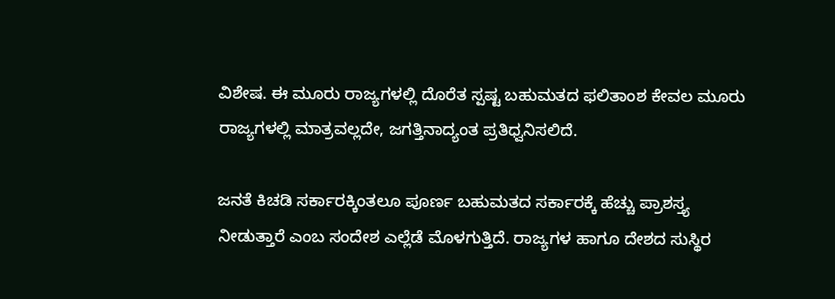ವಿಶೇಷ. ಈ ಮೂರು ರಾಜ್ಯಗಳಲ್ಲಿ ದೊರೆತ ಸ್ಪಷ್ಟ ಬಹುಮತದ ಫಲಿತಾಂಶ ಕೇವಲ ಮೂರು ರಾಜ್ಯಗಳಲ್ಲಿ ಮಾತ್ರವಲ್ಲದೇ, ಜಗತ್ತಿನಾದ್ಯಂತ ಪ್ರತಿಧ್ವನಿಸಲಿದೆ.

ಜನತೆ ಕಿಚಡಿ ಸರ್ಕಾರಕ್ಕಿಂತಲೂ ಪೂರ್ಣ ಬಹುಮತದ ಸರ್ಕಾರಕ್ಕೆ ಹೆಚ್ಚು ಪ್ರಾಶಸ್ತ್ಯ ನೀಡುತ್ತಾರೆ ಎಂಬ ಸಂದೇಶ ಎಲ್ಲೆಡೆ ಮೊಳಗುತ್ತಿದೆ. ರಾಜ್ಯಗಳ ಹಾಗೂ ದೇಶದ ಸುಸ್ಥಿರ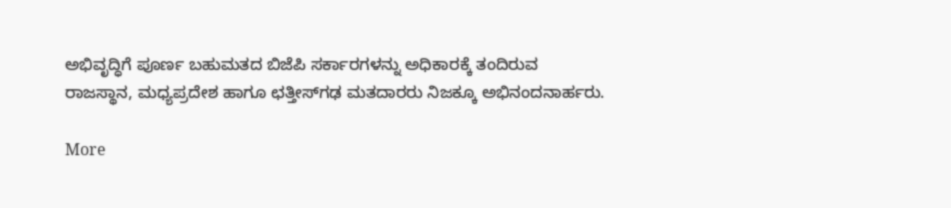ಅಭಿವೃದ್ಧಿಗೆ ಪೂರ್ಣ ಬಹುಮತದ ಬಿಜೆಪಿ ಸರ್ಕಾರಗಳನ್ನು ಅಧಿಕಾರಕ್ಕೆ ತಂದಿರುವ ರಾಜಸ್ಥಾನ, ಮಧ್ಯಪ್ರದೇಶ ಹಾಗೂ ಛತ್ತೀಸ್‌ಗಢ ಮತದಾರರು ನಿಜಕ್ಕೂ ಅಭಿನಂದನಾರ್ಹರು.

More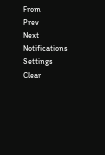From
Prev
Next
Notifications
Settings
Clear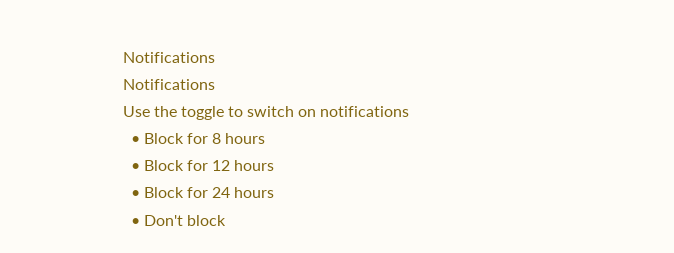Notifications
Notifications
Use the toggle to switch on notifications
  • Block for 8 hours
  • Block for 12 hours
  • Block for 24 hours
  • Don't block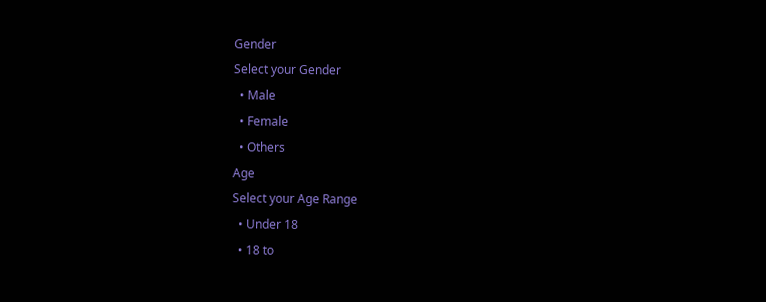Gender
Select your Gender
  • Male
  • Female
  • Others
Age
Select your Age Range
  • Under 18
  • 18 to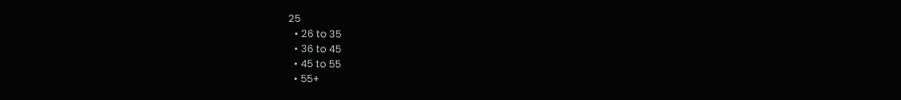25
  • 26 to 35
  • 36 to 45
  • 45 to 55
  • 55+